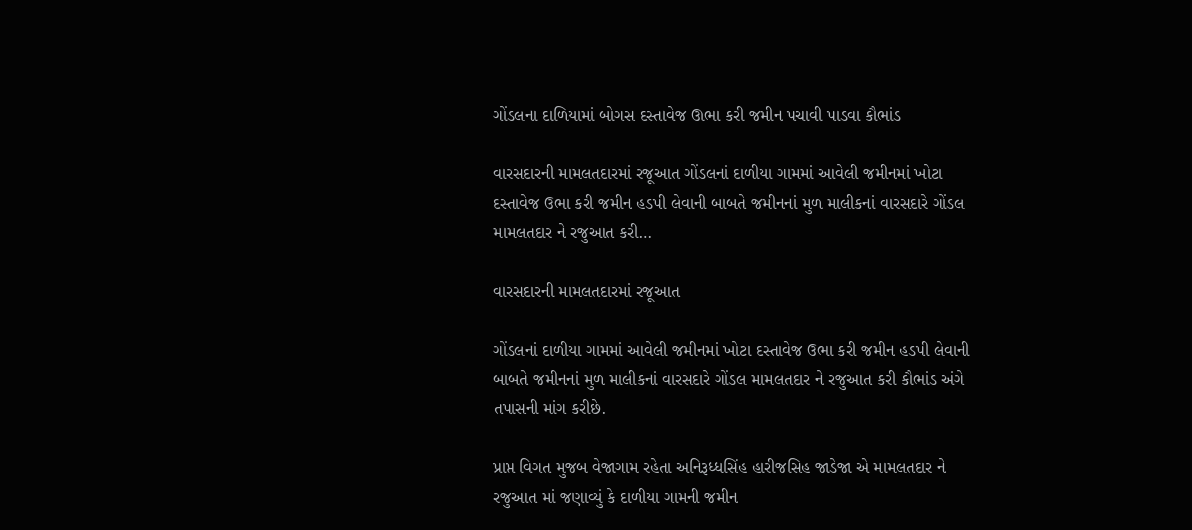ગોંડલના દાળિયામાં બોગસ દસ્તાવેજ ઊભા કરી જમીન પચાવી પાડવા કૌભાંડ

વારસદારની મામલતદારમાં રજૂઆત ગોંડલનાં દાળીયા ગામમાં આવેલી જમીનમાં ખોટા દસ્તાવેજ ઉભા કરી જમીન હડપી લેવાની બાબતે જમીનનાં મુળ માલીકનાં વારસદારે ગોંડલ મામલતદાર ને રજુઆત કરી…

વારસદારની મામલતદારમાં રજૂઆત

ગોંડલનાં દાળીયા ગામમાં આવેલી જમીનમાં ખોટા દસ્તાવેજ ઉભા કરી જમીન હડપી લેવાની બાબતે જમીનનાં મુળ માલીકનાં વારસદારે ગોંડલ મામલતદાર ને રજુઆત કરી કૌભાંડ અંગે તપાસની માંગ કરીછે.

પ્રાપ્ત વિગત મુજબ વેજાગામ રહેતા અનિરૂધ્ધસિંહ હારીજસિહ જાડેજા એ મામલતદાર ને રજુઆત માં જણાવ્યું કે દાળીયા ગામની જમીન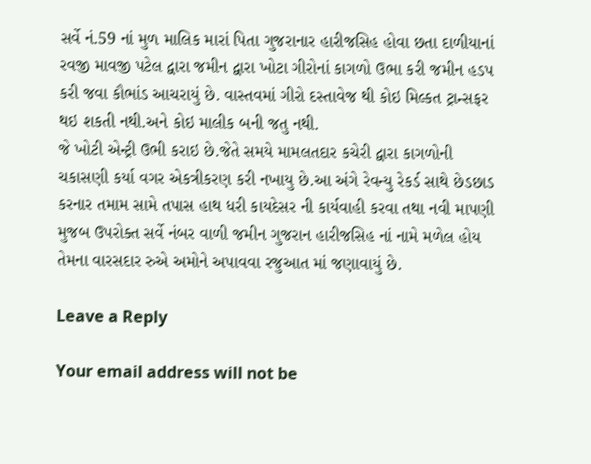સર્વે નં.59 નાં મુળ માલિક મારાં પિતા ગુજરાનાર હારીજસિહ હોવા છતા દાળીયાનાં રવજી માવજી પટેલ દ્વારા જમીન દ્વારા ખોટા ગીરોનાં કાગળો ઉભા કરી જમીન હડપ કરી જવા કૌભાંડ આચરાયું છે. વાસ્તવમાં ગીરો દસ્તાવેજ થી કોઇ મિલ્કત ટ્રાન્સફર થઇ શકતી નથી.અને કોઇ માલીક બની જતુ નથી.
જે ખોટી એન્ટ્રી ઉભી કરાઇ છે.જેતે સમયે મામલતદાર કચેરી દ્વારા કાગળોની ચકાસણી કર્યા વગર એકત્રીકરણ કરી નખાયુ છે.આ અંગે રેવન્યુ રેકર્ડ સાથે છેડછાડ કરનાર તમામ સામે તપાસ હાથ ધરી કાયદેસર ની કાર્યવાહી કરવા તથા નવી માપણી મુજબ ઉપરોક્ત સર્વે નંબર વાળી જમીન ગુજરાન હારીજસિહ નાં નામે મળેલ હોય તેમના વારસદાર રુએ અમોને અપાવવા રજુઆત માં જણાવાયું છે.

Leave a Reply

Your email address will not be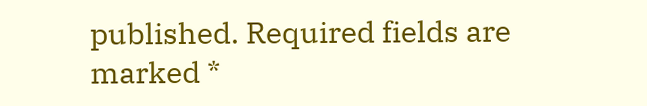published. Required fields are marked *